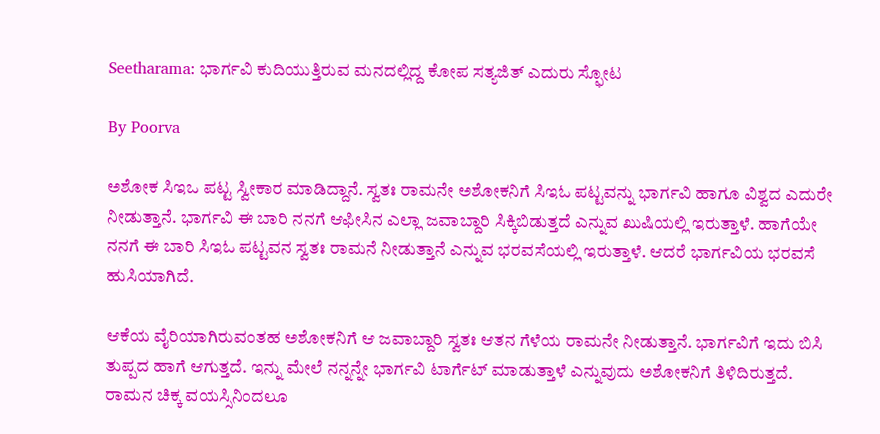Seetharama: ಭಾರ್ಗವಿ ಕುದಿಯುತ್ತಿರುವ ಮನದಲ್ಲಿದ್ದ ಕೋಪ ಸತ್ಯಜಿತ್ ಎದುರು ಸ್ಫೋಟ

By Poorva

ಅಶೋಕ ಸಿಇಒ ಪಟ್ಟ ಸ್ವೀಕಾರ ಮಾಡಿದ್ದಾನೆ. ಸ್ವತಃ ರಾಮನೇ ಅಶೋಕನಿಗೆ ಸಿಇಓ ಪಟ್ಟವನ್ನು ಭಾರ್ಗವಿ ಹಾಗೂ ವಿಶ್ವದ ಎದುರೇ ನೀಡುತ್ತಾನೆ. ಭಾರ್ಗವಿ ಈ ಬಾರಿ ನನಗೆ ಆಫೀಸಿನ ಎಲ್ಲಾ ಜವಾಬ್ದಾರಿ ಸಿಕ್ಕಿಬಿಡುತ್ತದೆ ಎನ್ನುವ ಖುಷಿಯಲ್ಲಿ ಇರುತ್ತಾಳೆ. ಹಾಗೆಯೇ ನನಗೆ ಈ ಬಾರಿ ಸಿಇಓ ಪಟ್ಟವನ ಸ್ವತಃ ರಾಮನೆ ನೀಡುತ್ತಾನೆ ಎನ್ನುವ ಭರವಸೆಯಲ್ಲಿ ಇರುತ್ತಾಳೆ. ಆದರೆ ಭಾರ್ಗವಿಯ ಭರವಸೆ ಹುಸಿಯಾಗಿದೆ.

ಆಕೆಯ ವೈರಿಯಾಗಿರುವಂತಹ ಅಶೋಕನಿಗೆ ಆ ಜವಾಬ್ದಾರಿ ಸ್ವತಃ ಆತನ ಗೆಳೆಯ ರಾಮನೇ ನೀಡುತ್ತಾನೆ. ಭಾರ್ಗವಿಗೆ ಇದು ಬಿಸಿ ತುಪ್ಪದ ಹಾಗೆ ಆಗುತ್ತದೆ. ಇನ್ನು ಮೇಲೆ ನನ್ನನ್ನೇ ಭಾರ್ಗವಿ ಟಾರ್ಗೆಟ್ ಮಾಡುತ್ತಾಳೆ ಎನ್ನುವುದು ಅಶೋಕನಿಗೆ ತಿಳಿದಿರುತ್ತದೆ. ರಾಮನ ಚಿಕ್ಕ ವಯಸ್ಸಿನಿಂದಲೂ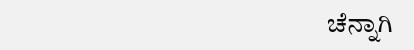ಚೆನ್ನಾಗಿ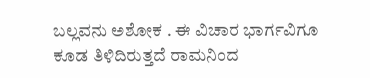ಬಲ್ಲವನು ಅಶೋಕ . ಈ ವಿಚಾರ ಭಾರ್ಗವಿಗೂ ಕೂಡ ತಿಳಿದಿರುತ್ತದೆ ರಾಮನಿಂದ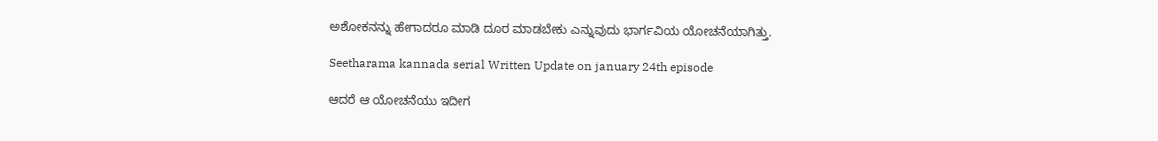ಅಶೋಕನನ್ನು ಹೇಗಾದರೂ ಮಾಡಿ ದೂರ ಮಾಡಬೇಕು ಎನ್ನುವುದು ಭಾರ್ಗವಿಯ ಯೋಚನೆಯಾಗಿತ್ತು.

Seetharama kannada serial Written Update on january 24th episode

ಆದರೆ ಆ ಯೋಚನೆಯು ಇದೀಗ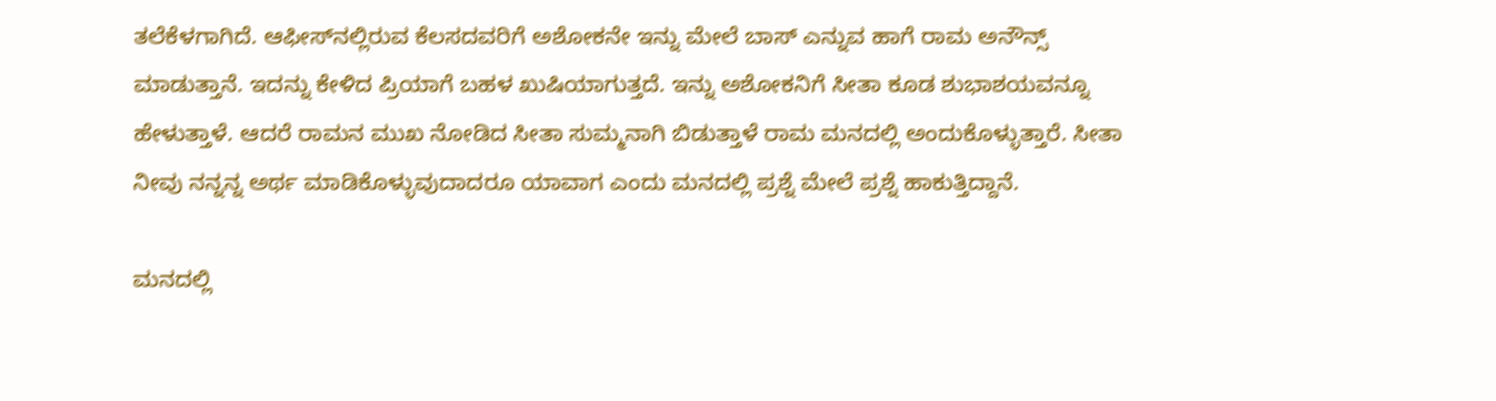ತಲೆಕೆಳಗಾಗಿದೆ. ಆಫೀಸ್‌ನಲ್ಲಿರುವ ಕೆಲಸದವರಿಗೆ ಅಶೋಕನೇ ಇನ್ನು ಮೇಲೆ ಬಾಸ್ ಎನ್ನುವ ಹಾಗೆ ರಾಮ ಅನೌನ್ಸ್ ಮಾಡುತ್ತಾನೆ. ಇದನ್ನು ಕೇಳಿದ ಪ್ರಿಯಾಗೆ ಬಹಳ ಖುಷಿಯಾಗುತ್ತದೆ. ಇನ್ನು ಅಶೋಕನಿಗೆ ಸೀತಾ ಕೂಡ ಶುಭಾಶಯವನ್ನೂ ಹೇಳುತ್ತಾಳೆ. ಆದರೆ ರಾಮನ ಮುಖ ನೋಡಿದ ಸೀತಾ ಸುಮ್ಮನಾಗಿ ಬಿಡುತ್ತಾಳೆ ರಾಮ ಮನದಲ್ಲಿ ಅಂದುಕೊಳ್ಳುತ್ತಾರೆ. ಸೀತಾ ನೀವು ನನ್ನನ್ನ ಅರ್ಥ ಮಾಡಿಕೊಳ್ಳುವುದಾದರೂ ಯಾವಾಗ ಎಂದು ಮನದಲ್ಲಿ ಪ್ರಶ್ನೆ ಮೇಲೆ ಪ್ರಶ್ನೆ ಹಾಕುತ್ತಿದ್ದಾನೆ.

ಮನದಲ್ಲಿ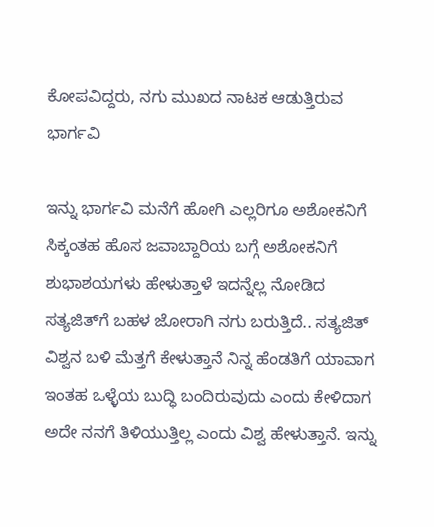ಕೋಪವಿದ್ದರು, ನಗು ಮುಖದ ನಾಟಕ ಆಡುತ್ತಿರುವ ಭಾರ್ಗವಿ

ಇನ್ನು ಭಾರ್ಗವಿ ಮನೆಗೆ ಹೋಗಿ ಎಲ್ಲರಿಗೂ ಅಶೋಕನಿಗೆ ಸಿಕ್ಕಂತಹ ಹೊಸ ಜವಾಬ್ದಾರಿಯ ಬಗ್ಗೆ ಅಶೋಕನಿಗೆ ಶುಭಾಶಯಗಳು ಹೇಳುತ್ತಾಳೆ ಇದನ್ನೆಲ್ಲ ನೋಡಿದ ಸತ್ಯಜಿತ್‌ಗೆ ಬಹಳ ಜೋರಾಗಿ ನಗು ಬರುತ್ತಿದೆ.. ಸತ್ಯಜಿತ್ ವಿಶ್ವನ ಬಳಿ ಮೆತ್ತಗೆ ಕೇಳುತ್ತಾನೆ ನಿನ್ನ ಹೆಂಡತಿಗೆ ಯಾವಾಗ ಇಂತಹ ಒಳ್ಳೆಯ ಬುದ್ಧಿ ಬಂದಿರುವುದು ಎಂದು ಕೇಳಿದಾಗ ಅದೇ ನನಗೆ ತಿಳಿಯುತ್ತಿಲ್ಲ ಎಂದು ವಿಶ್ವ ಹೇಳುತ್ತಾನೆ. ಇನ್ನು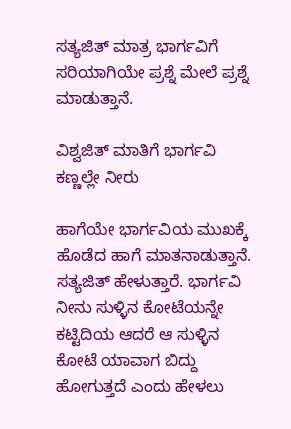ಸತ್ಯಜಿತ್ ಮಾತ್ರ ಭಾರ್ಗವಿಗೆ ಸರಿಯಾಗಿಯೇ ಪ್ರಶ್ನೆ ಮೇಲೆ ಪ್ರಶ್ನೆ ಮಾಡುತ್ತಾನೆ.

ವಿಶ್ವಜಿತ್ ಮಾತಿಗೆ ಭಾರ್ಗವಿ ಕಣ್ಣಲ್ಲೇ ನೀರು

ಹಾಗೆಯೇ ಭಾರ್ಗವಿಯ ಮುಖಕ್ಕೆ ಹೊಡೆದ ಹಾಗೆ ಮಾತನಾಡುತ್ತಾನೆ. ಸತ್ಯಜಿತ್ ಹೇಳುತ್ತಾರೆ. ಭಾರ್ಗವಿ ನೀನು ಸುಳ್ಳಿನ ಕೋಟೆಯನ್ನೇ ಕಟ್ಟಿದಿಯ ಆದರೆ ಆ ಸುಳ್ಳಿನ ಕೋಟೆ ಯಾವಾಗ ಬಿದ್ದು ಹೋಗುತ್ತದೆ ಎಂದು ಹೇಳಲು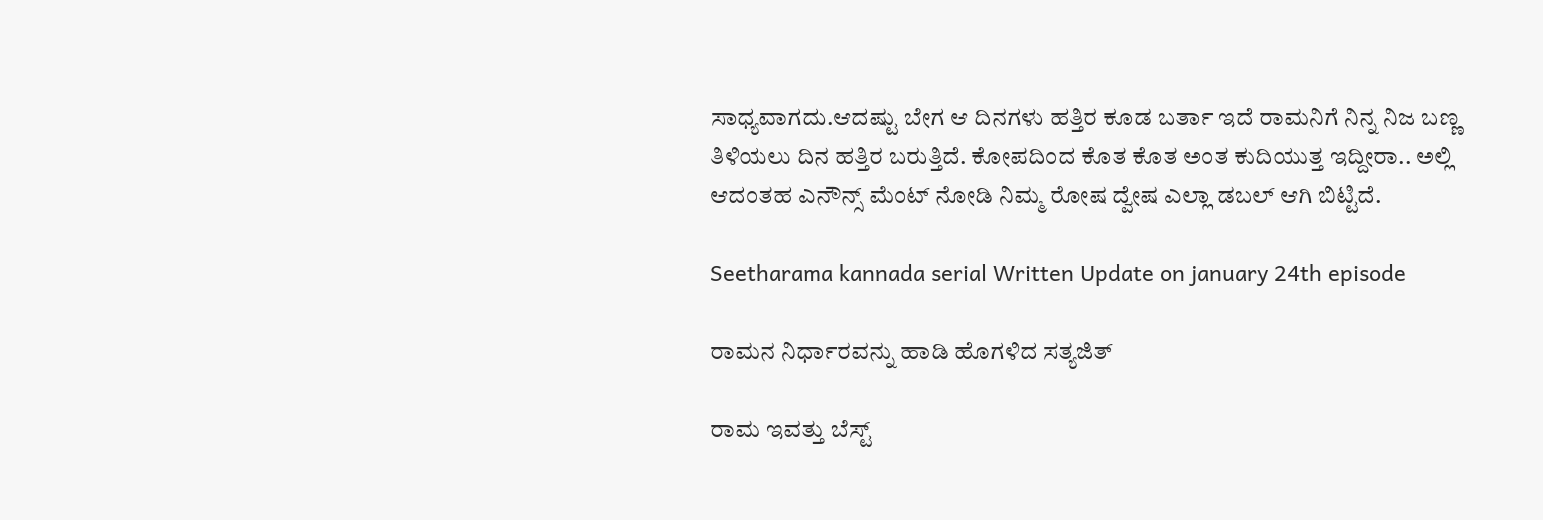ಸಾಧ್ಯವಾಗದು.ಆದಷ್ಟು ಬೇಗ ಆ ದಿನಗಳು ಹತ್ತಿರ ಕೂಡ ಬರ್ತಾ ಇದೆ ರಾಮನಿಗೆ ನಿನ್ನ ನಿಜ ಬಣ್ಣ ತಿಳಿಯಲು ದಿನ ಹತ್ತಿರ ಬರುತ್ತಿದೆ. ಕೋಪದಿಂದ ಕೊತ ಕೊತ ಅಂತ ಕುದಿಯುತ್ತ ಇದ್ದೀರಾ.. ಅಲ್ಲಿ ಆದಂತಹ ಎನೌನ್ಸ್ ಮೆಂಟ್ ನೋಡಿ ನಿಮ್ಮ ರೋಷ ದ್ವೇಷ ಎಲ್ಲಾ ಡಬಲ್ ಆಗಿ ಬಿಟ್ಟಿದೆ.

Seetharama kannada serial Written Update on january 24th episode

ರಾಮನ ನಿರ್ಧಾರವನ್ನು ಹಾಡಿ ಹೊಗಳಿದ ಸತ್ಯಜಿತ್

ರಾಮ ಇವತ್ತು ಬೆಸ್ಟ್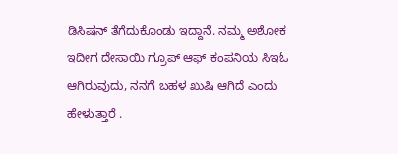ಡಿಸಿಷನ್ ತೆಗೆದುಕೊಂಡು ಇದ್ದಾನೆ. ನಮ್ಮ ಅಶೋಕ ಇದೀಗ ದೇಸಾಯಿ ಗ್ರೂಪ್ ಆಫ್ ಕಂಪನಿಯ ಸಿಇಓ ಆಗಿರುವುದು, ನನಗೆ ಬಹಳ ಖುಷಿ ಆಗಿದೆ ಎಂದು ಹೇಳುತ್ತಾರೆ .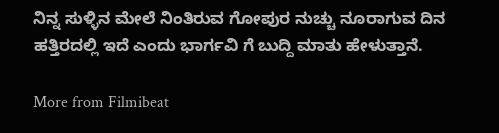ನಿನ್ನ ಸುಳ್ಳಿನ ಮೇಲೆ ನಿಂತಿರುವ ಗೋಪುರ ನುಚ್ಚು ನೂರಾಗುವ ದಿನ ಹತ್ತಿರದಲ್ಲಿ ಇದೆ ಎಂದು ಭಾರ್ಗವಿ ಗೆ ಬುದ್ದಿ ಮಾತು ಹೇಳುತ್ತಾನೆ.

More from Filmibeat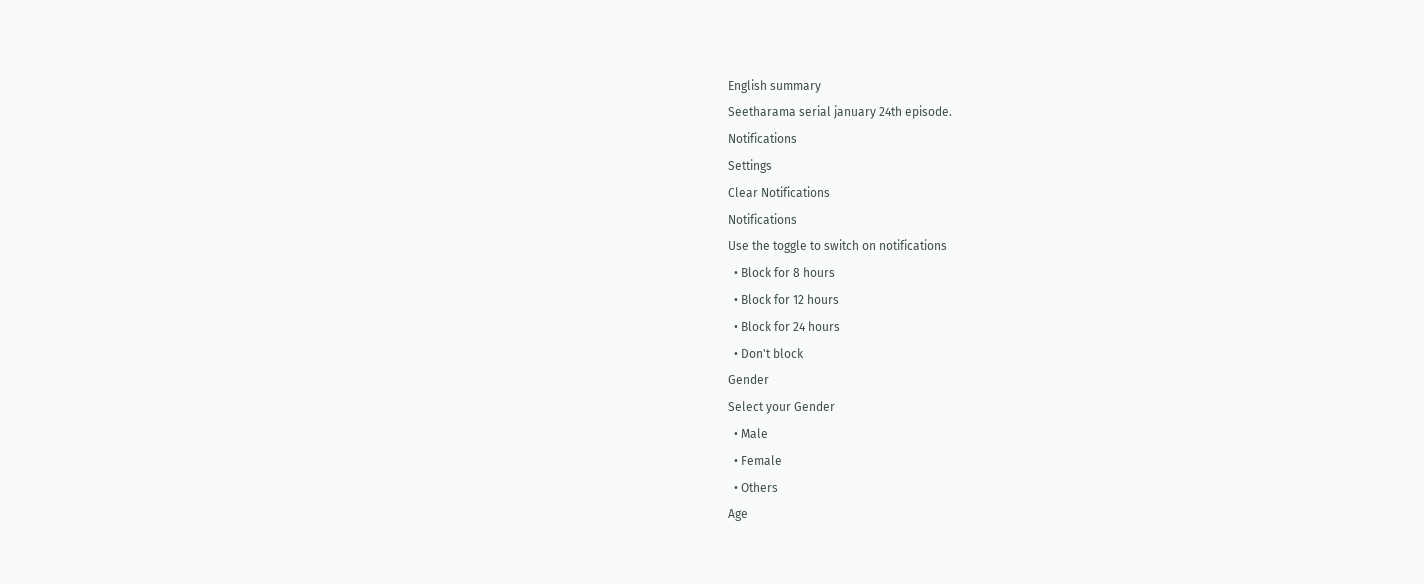English summary
Seetharama serial january 24th episode.
Notifications
Settings
Clear Notifications
Notifications
Use the toggle to switch on notifications
  • Block for 8 hours
  • Block for 12 hours
  • Block for 24 hours
  • Don't block
Gender
Select your Gender
  • Male
  • Female
  • Others
Age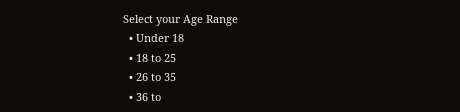Select your Age Range
  • Under 18
  • 18 to 25
  • 26 to 35
  • 36 to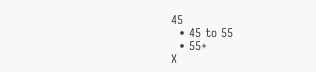45
  • 45 to 55
  • 55+
X